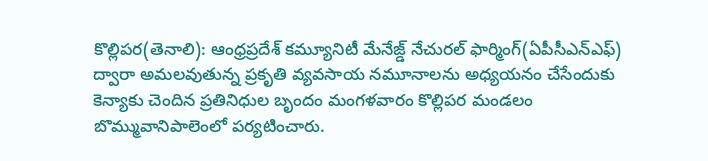కొల్లిపర(తెనాలి): ఆంధ్రప్రదేశ్ కమ్యూనిటీ మేనేజ్డ్ నేచురల్ ఫార్మింగ్(ఏపీసీఎన్ఎఫ్) ద్వారా అమలవుతున్న ప్రకృతి వ్యవసాయ నమూనాలను అధ్యయనం చేసేందుకు కెన్యాకు చెందిన ప్రతినిధుల బృందం మంగళవారం కొల్లిపర మండలం బొమ్మువానిపాలెంలో పర్యటించారు.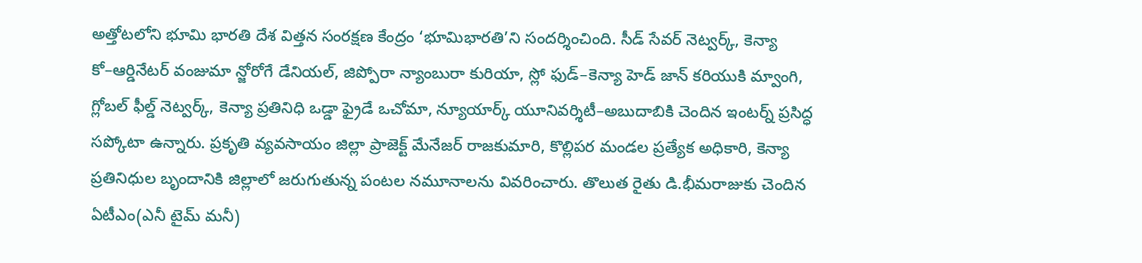అత్తోటలోని భూమి భారతి దేశ విత్తన సంరక్షణ కేంద్రం ‘భూమిభారతి’ని సందర్శించింది. సీడ్ సేవర్ నెట్వర్క్, కెన్యా కో–ఆర్డినేటర్ వంజుమా న్జోరోగే డేనియల్, జిప్పోరా న్యాంబురా కురియా, స్లో ఫుడ్–కెన్యా హెడ్ జాన్ కరియుకి మ్వాంగి, గ్లోబల్ ఫీల్డ్ నెట్వర్క్, కెన్యా ప్రతినిధి ఒడ్డా ఫ్రైడే ఒచోమా, న్యూయార్క్ యూనివర్శిటీ–అబుదాబికి చెందిన ఇంటర్న్ ప్రసిద్ధ సప్కోటా ఉన్నారు. ప్రకృతి వ్యవసాయం జిల్లా ప్రాజెక్ట్ మేనేజర్ రాజకుమారి, కొల్లిపర మండల ప్రత్యేక అధికారి, కెన్యా ప్రతినిధుల బృందానికి జిల్లాలో జరుగుతున్న పంటల నమూనాలను వివరించారు. తొలుత రైతు డి.భీమరాజుకు చెందిన ఏటీఎం(ఎనీ టైమ్ మనీ)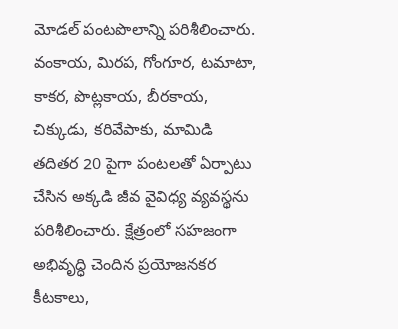మోడల్ పంటపొలాన్ని పరిశీలించారు. వంకాయ, మిరప, గోంగూర, టమాటా, కాకర, పొట్లకాయ, బీరకాయ, చిక్కుడు, కరివేపాకు, మామిడి తదితర 20 పైగా పంటలతో ఏర్పాటు చేసిన అక్కడి జీవ వైవిధ్య వ్యవస్థను పరిశీలించారు. క్షేత్రంలో సహజంగా అభివృద్ధి చెందిన ప్రయోజనకర కీటకాలు,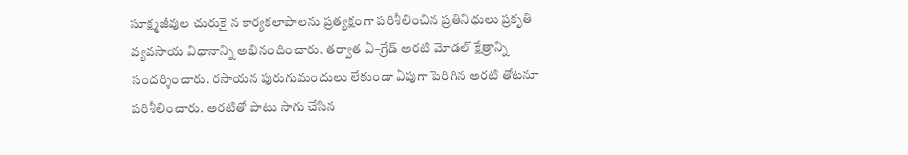సూక్ష్మజీవుల చురుకై న కార్యకలాపాలను ప్రత్యక్షంగా పరిశీలించిన ప్రతినిధులు ప్రకృతి వ్యవసాయ విధానాన్ని అభినందించారు. తర్వాత ఏ–గ్రేడ్ అరటి మోడల్ క్షేత్రాన్ని సందర్శించారు. రసాయన పురుగుమందులు లేకుండా ఏపుగా పెరిగిన అరటి తోటనూ పరిశీలించారు. అరటితో పాటు సాగు చేసిన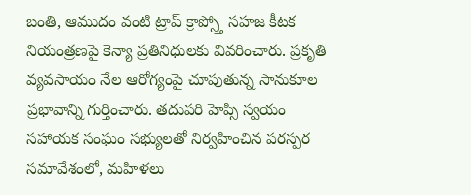బంతి, ఆముదం వంటి ట్రాప్ క్రాప్స్తో సహజ కీటక నియంత్రణపై కెన్యా ప్రతినిధులకు వివరించారు. ప్రకృతి వ్యవసాయం నేల ఆరోగ్యంపై చూపుతున్న సానుకూల ప్రభావాన్ని గుర్తించారు. తదుపరి హెప్సి స్వయం సహాయక సంఘం సభ్యులతో నిర్వహించిన పరస్పర సమావేశంలో, మహిళలు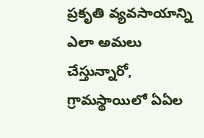ప్రకృతి వ్యవసాయాన్ని ఎలా అమలు చేస్తున్నారో, గ్రామస్థాయిలో ఏఏల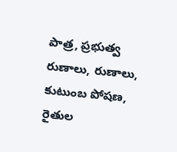పాత్ర, ప్రభుత్వ రుణాలు, రుణాలు, కుటుంబ పోషణ, రైతుల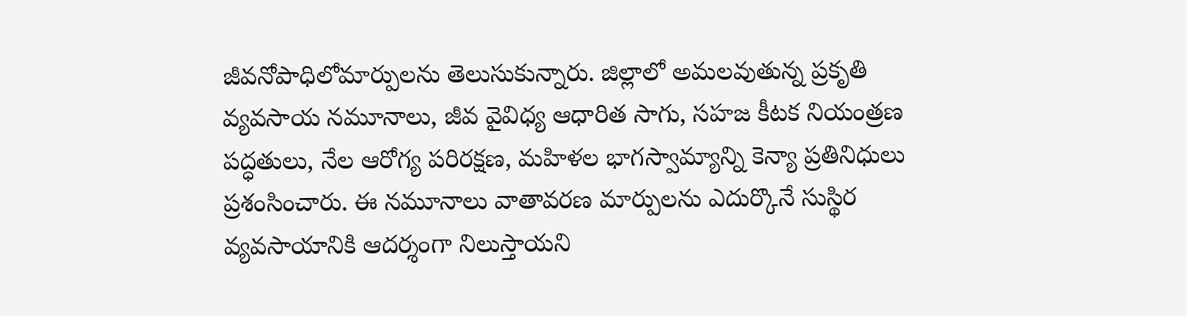జీవనోపాధిలోమార్పులను తెలుసుకున్నారు. జిల్లాలో అమలవుతున్న ప్రకృతి వ్యవసాయ నమూనాలు, జీవ వైవిధ్య ఆధారిత సాగు, సహజ కీటక నియంత్రణ పద్ధతులు, నేల ఆరోగ్య పరిరక్షణ, మహిళల భాగస్వామ్యాన్ని కెన్యా ప్రతినిధులు ప్రశంసించారు. ఈ నమూనాలు వాతావరణ మార్పులను ఎదుర్కొనే సుస్థిర వ్యవసాయానికి ఆదర్శంగా నిలుస్తాయని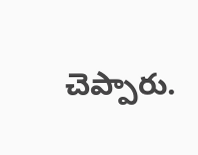చెప్పారు.